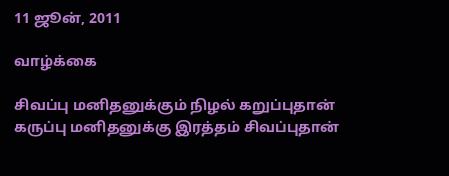11 ஜூன், 2011

வாழ்க்கை

சிவப்பு மனிதனுக்கும் நிழல் கறுப்புதான்
கருப்பு மனிதனுக்கு இரத்தம் சிவப்புதான்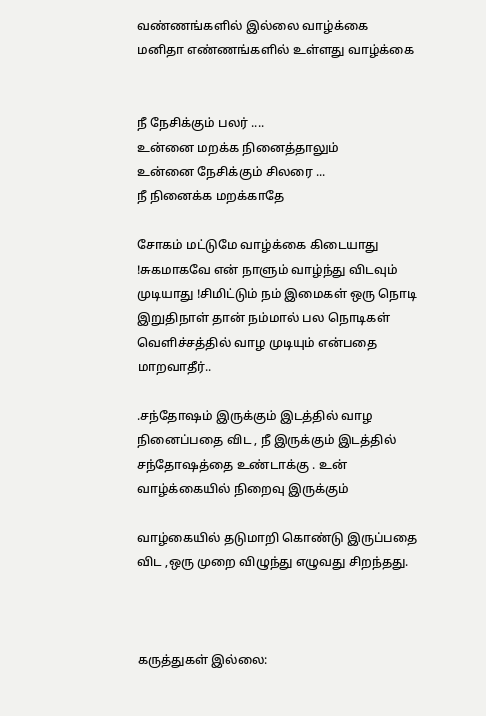வண்ணங்களில் இல்லை வாழ்க்கை
மனிதா எண்ணங்களில் உள்ளது வாழ்க்கை


நீ நேசிக்கும் பலர் ....
உன்னை மறக்க நினைத்தாலும்
உன்னை நேசிக்கும் சிலரை ...
நீ நினைக்க மறக்காதே

சோகம் மட்டுமே வாழ்க்கை கிடையாது !சுகமாகவே என் நாளும் வாழ்ந்து விடவும் முடியாது !சிமிட்டும் நம் இமைகள் ஒரு நொடி இறுதிநாள் தான் நம்மால் பல நொடிகள் வெளிச்சத்தில் வாழ முடியும் என்பதை மாறவாதீர்..

.சந்தோஷம் இருக்கும் இடத்தில் வாழ நினைப்பதை விட , நீ இருக்கும் இடத்தில் சந்தோஷத்தை உண்டாக்கு . உன் வாழ்க்கையில் நிறைவு இருக்கும்

வாழ்கையில் தடுமாறி கொண்டு இருப்பதை விட ,ஒரு முறை விழுந்து எழுவது சிறந்தது.



கருத்துகள் இல்லை: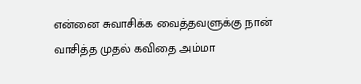என்னை சுவாசிக்க வைத்தவளுக்கு நான் வாசித்த முதல் கவிதை அம்மா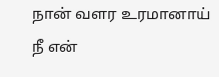நான் வளர உரமானாய் நீ என்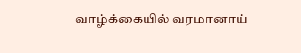வாழ்க்கையில் வரமானாய்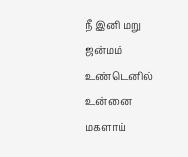நீ இனி மறு ஜன்மம் உண்டெனில் உன்னை மகளாய்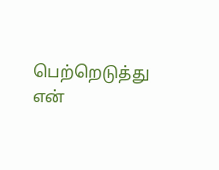பெற்றெடுத்து என்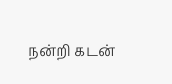நன்றி கடன்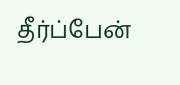தீர்ப்பேன்